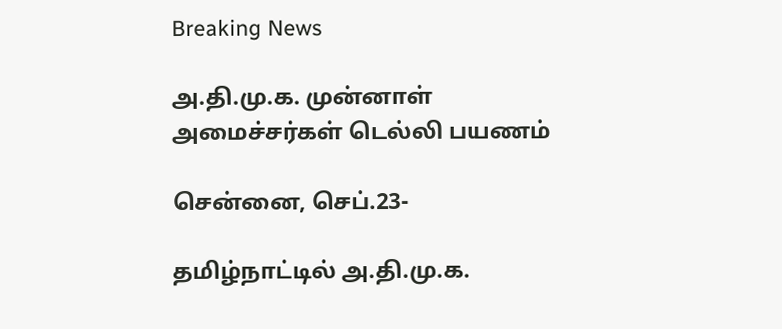Breaking News

அ.தி.மு.க. முன்னாள் அமைச்சர்கள் டெல்லி பயணம்

சென்னை, செப்.23-

தமிழ்நாட்டில் அ.தி.மு.க.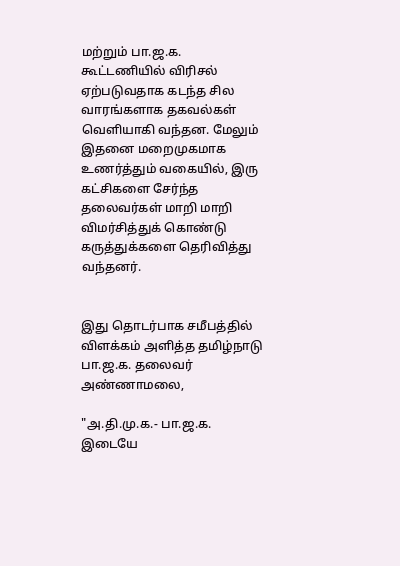மற்றும் பா.ஜ.க. கூட்டணியில் விரிசல் ஏற்படுவதாக கடந்த சில வாரங்களாக தகவல்கள் வெளியாகி வந்தன. மேலும் இதனை மறைமுகமாக உணர்த்தும் வகையில், இரு கட்சிகளை சேர்ந்த தலைவர்கள் மாறி மாறி விமர்சித்துக் கொண்டு கருத்துக்களை தெரிவித்து வந்தனர்.


இது தொடர்பாக சமீபத்தில் விளக்கம் அளித்த தமிழ்நாடு பா.ஜ.க. தலைவர் அண்ணாமலை,

"அ.தி.மு.க.- பா.ஜ.க. இடையே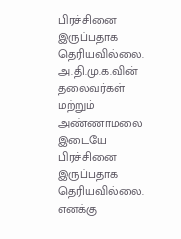பிரச்சினை இருப்பதாக தெரியவில்லை. அ.தி.மு.க.வின் தலைவர்கள் மற்றும் அண்ணாமலை இடையே பிரச்சினை இருப்பதாக தெரியவில்லை. எனக்கு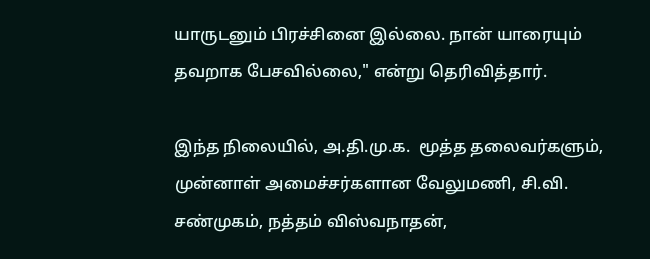யாருடனும் பிரச்சினை இல்லை. நான் யாரையும் தவறாக பேசவில்லை," என்று தெரிவித்தார்.

இந்த நிலையில், அ.தி.மு.க.  மூத்த தலைவர்களும், முன்னாள் அமைச்சர்களான வேலுமணி, சி.வி. சண்முகம், நத்தம் விஸ்வநாதன்,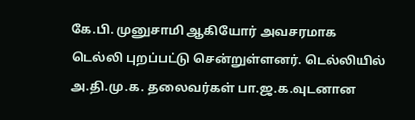கே.பி. முனுசாமி ஆகியோர் அவசரமாக டெல்லி புறப்பட்டு சென்றுள்ளனர். டெல்லியில் அ.தி.மு.க. தலைவர்கள் பா.ஜ.க.வுடனான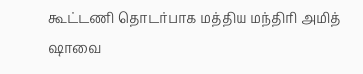கூட்டணி தொடர்பாக மத்திய மந்திரி அமித் ஷாவை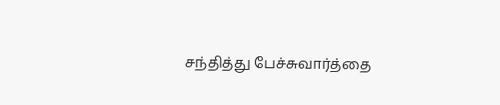சந்தித்து பேச்சுவார்த்தை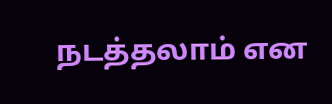நடத்தலாம் என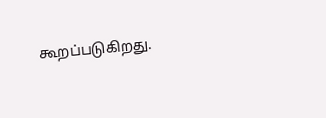கூறப்படுகிறது.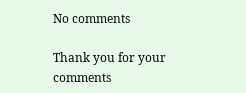No comments

Thank you for your comments